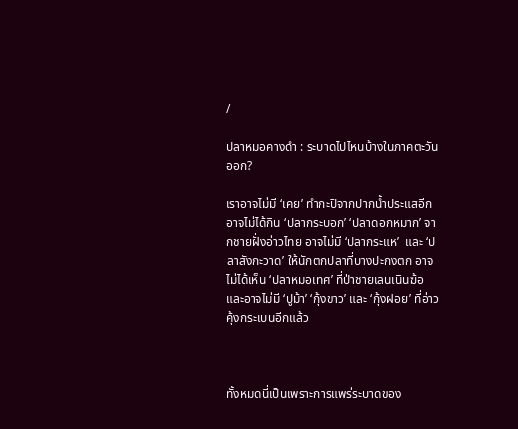/

ปลาหมอคางดำ : ระบาดไปไหนบ้างในภาคตะวันออก?

เราอาจไม่มี ‘เคย’ ทำกะปิจากปากน้ำประแสอีก อาจไม่ได้กิน ‘ปลากระบอก’ ‘ปลาดอกหมาก’ จากชายฝั่งอ่าวไทย อาจไม่มี ‘ปลากระแห’  และ ‘ปลาสังกะวาด’ ให้นักตกปลาที่บางปะกงตก อาจไม่ได้เห็น ‘ปลาหมอเทศ’ ที่ป่าชายเลนเนินฆ้อ และอาจไม่มี ‘ปูม้า’ ‘กุ้งขาว’ และ ‘กุ้งฝอย’ ที่อ่าวคุ้งกระเบนอีกแล้ว



ทั้งหมดนี่เป็นเพราะการแพร่ระบาดของ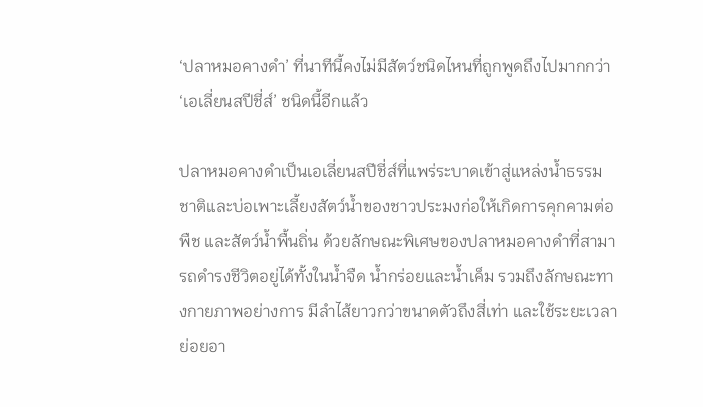‘ปลาหมอคางดำ’ ที่นาทีนี้คงไม่มีสัตว์ชนิดไหนที่ถูกพูดถึงไปมากกว่า ‘เอเลี่ยนสปีชี่ส์’ ชนิดนี้อีกแล้ว

ปลาหมอคางดำเป็นเอเลี่ยนสปีชี่ส์ที่แพร่ระบาดเข้าสู่แหล่งน้ำธรรมชาติและบ่อเพาะเลี้ยงสัตว์น้ำของชาวประมงก่อให้เกิดการคุกคามต่อพืช และสัตว์น้ำพื้นถิ่น ด้วยลักษณะพิเศษของปลาหมอคางดำที่สามารถดำรงชีวิตอยู่ได้ทั้งในน้ำจืด น้ำกร่อยและน้ำเค็ม รวมถึงลักษณะทางกายภาพอย่างการ มีลำไส้ยาวกว่าขนาดตัวถึงสี่เท่า และใช้ระยะเวลาย่อยอา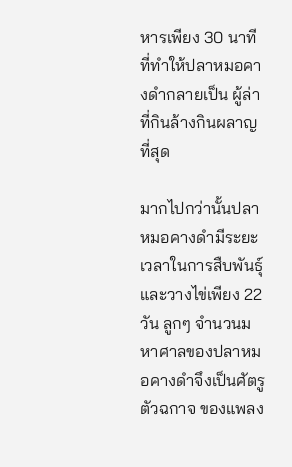หารเพียง 30 นาที ที่ทำให้ปลาหมอคางดำกลายเป็น ผู้ล่าที่กินล้างกินผลาญที่สุด

มากไปกว่านั้นปลาหมอคางดำมีระยะเวลาในการสืบพันธุ์และวางไข่เพียง 22 วัน ลูกๆ จำนวนมหาศาลของปลาหมอคางดำจึงเป็นศัตรูตัวฉกาจ ของแพลง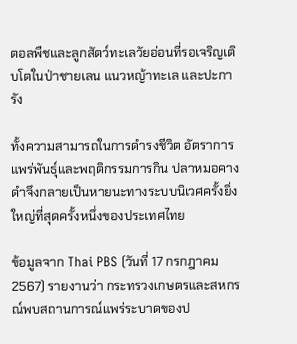ตอลพืชและลูกสัตว์ทะเลวัยอ่อนที่รอเจริญเติบโตในป่าชายเลน แนวหญ้าทะเล และปะการัง

ทั้งความสามารถในการดำรงชีวิต อัตราการแพร่พันธุ์และพฤติกรรมการกิน ปลาหมอคางดำจึงกลายเป็นหายนะทางระบบนิเวศครั้งยิ่งใหญ่ที่สุดครั้งหนึ่งของประเทศไทย

ข้อมูลจาก Thai PBS (วันที่ 17 กรกฎาคม 2567) รายงานว่า กระทรวงเกษตรและสหกรณ์พบสถานการณ์แพร่ระบาดของป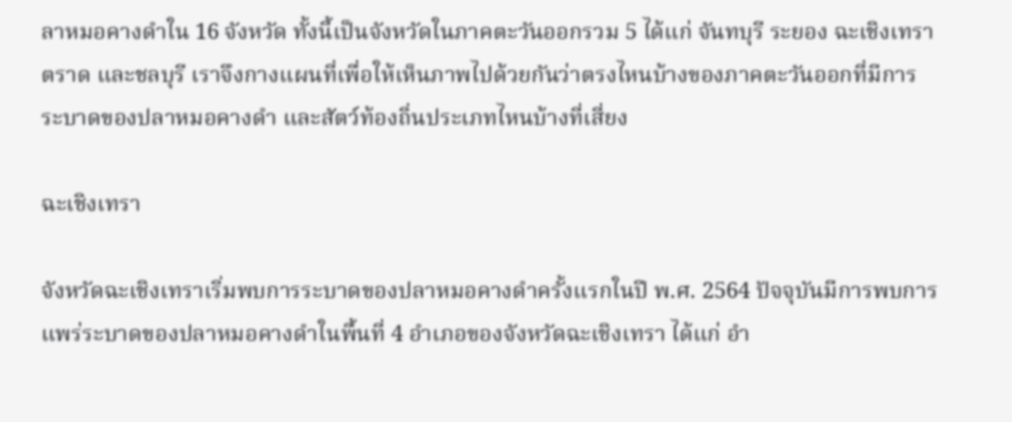ลาหมอคางดำใน 16 จังหวัด ทั้งนี้เป็นจังหวัดในภาคตะวันออกรวม 5 ได้แก่ จันทบุรี ระยอง ฉะเชิงเทรา ตราด และชลบุรี เราจึงกางแผนที่เพื่อให้เห็นภาพไปด้วยกันว่าตรงไหนบ้างของภาคตะวันออกที่มีการระบาดของปลาหมอคางดำ และสัตว์ท้องถิ่นประเภทไหนบ้างที่เสี่ยง

ฉะเชิงเทรา

จังหวัดฉะเชิงเทราเริ่มพบการระบาดของปลาหมอคางดำครั้งแรกในปี พ.ศ. 2564 ปัจจุบันมีการพบการแพร่ระบาดของปลาหมอคางดำในพื้นที่ 4 อำเภอของจังหวัดฉะเชิงเทรา ได้แก่ อำ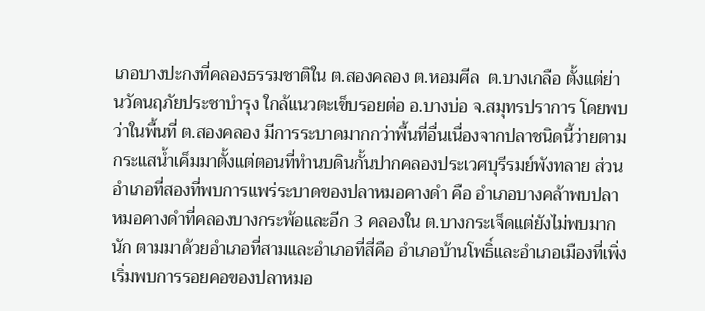เภอบางปะกงที่คลองธรรมชาติใน ต.สองคลอง ต.หอมศีล  ต.บางเกลือ ตั้งแต่ย่านวัดนฤภัยประชาบำรุง ใกล้แนวตะเข็บรอยต่อ อ.บางบ่อ จ.สมุทรปราการ โดยพบว่าในพื้นที่ ต.สองคลอง มีการระบาดมากกว่าพื้นที่อื่นเนื่องจากปลาชนิดนี้ว่ายตามกระแสน้ำเค็มมาตั้งแต่ตอนที่ทำนบดินกั้นปากคลองประเวศบุรีรมย์พังทลาย ส่วนอำเภอที่สองที่พบการแพร่ระบาดของปลาหมอคางดำ คือ อำเภอบางคล้าพบปลาหมอคางดำที่คลองบางกระพ้อและอีก 3 คลองใน ต.บางกระเจ็ดแต่ยังไม่พบมากนัก ตามมาด้วยอำเภอที่สามและอำเภอที่สี่คือ อำเภอบ้านโพธิ์และอำเภอเมืองที่เพิ่งเริ่มพบการรอยคอของปลาหมอ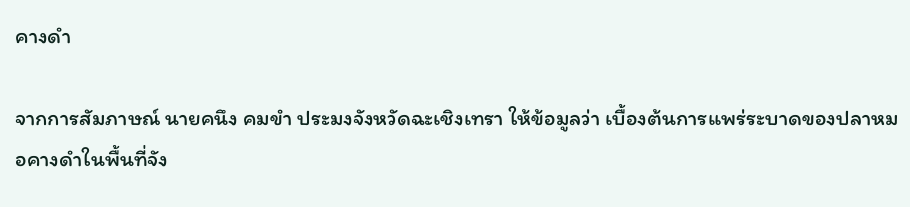คางดำ

จากการสัมภาษณ์ นายคนึง คมขำ ประมงจังหวัดฉะเชิงเทรา ให้ข้อมูลว่า เบื้องต้นการแพร่ระบาดของปลาหมอคางดำในพื้นที่จัง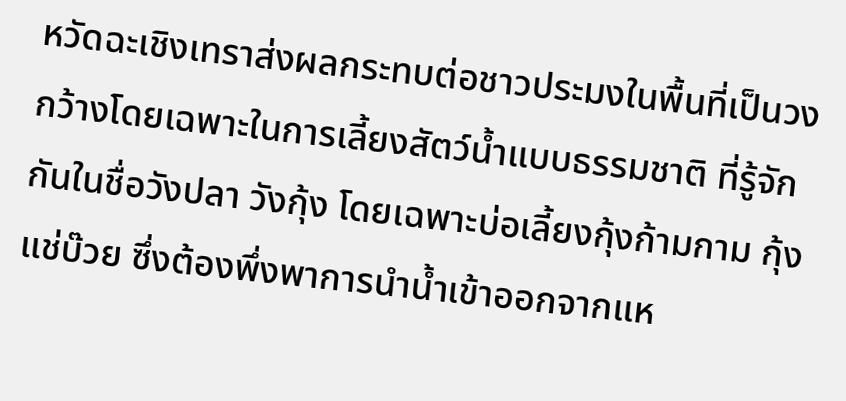หวัดฉะเชิงเทราส่งผลกระทบต่อชาวประมงในพื้นที่เป็นวงกว้างโดยเฉพาะในการเลี้ยงสัตว์น้ำแบบธรรมชาติ ที่รู้จักกันในชื่อวังปลา วังกุ้ง โดยเฉพาะบ่อเลี้ยงกุ้งก้ามกาม กุ้งแช่บ๊วย ซึ่งต้องพึ่งพาการนำน้ำเข้าออกจากแห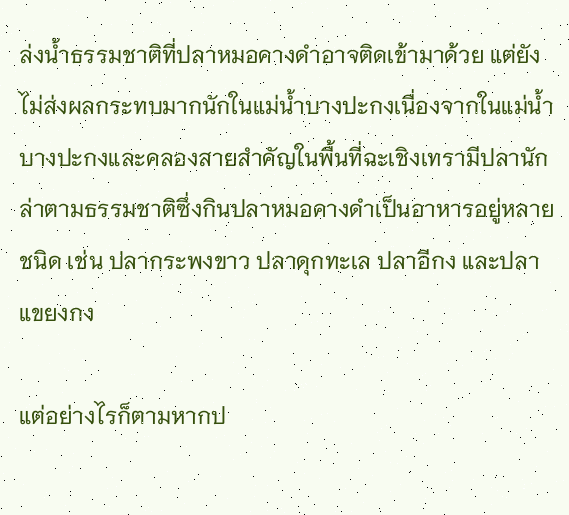ล่งน้ำธรรมชาติที่ปลาหมอคางดำอาจติดเข้ามาด้วย แต่ยังไม่ส่งผลกระทบมากนักในแม่น้ำบางปะกงเนื่องจากในแม่น้ำบางปะกงและคลองสายสำคัญในพื้นที่ฉะเชิงเทรามีปลานักล่าตามธรรมชาติซึ่งกินปลาหมอคางดำเป็นอาหารอยู่หลายชนิด เช่น ปลากระพงขาว ปลาดุกทะเล ปลาอีกง และปลาแขยงกง

แต่อย่างไรก็ตามหากป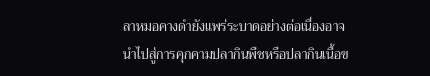ลาหมอคางดำยังแพร่ระบาดอย่างต่อเนื่องอาจนำไปสู่การคุกคามปลากินพืชหรือปลากินเนื้อข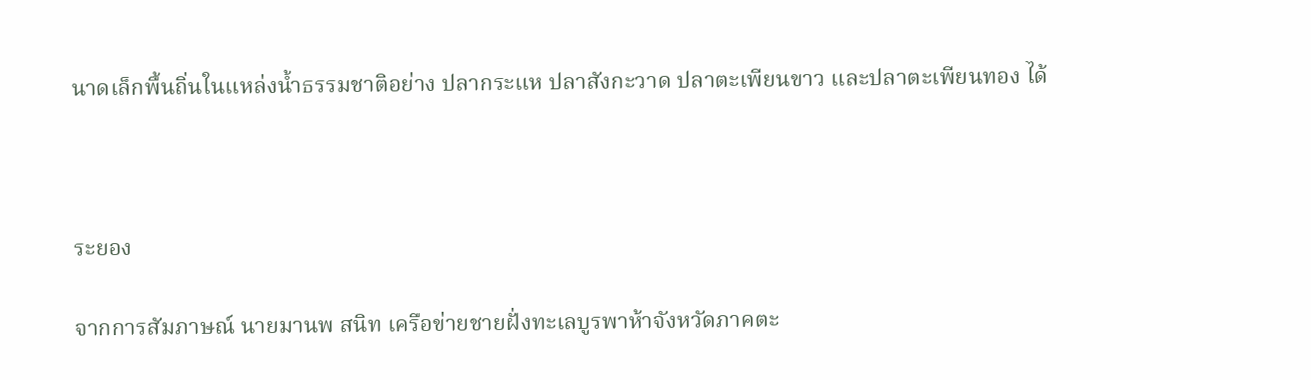นาดเล็กพื้นถิ่นในแหล่งน้ำธรรมชาติอย่าง ปลากระแห ปลาสังกะวาด ปลาตะเพียนขาว และปลาตะเพียนทอง ได้



ระยอง

จากการสัมภาษณ์ นายมานพ สนิท เครือข่ายชายฝั่งทะเลบูรพาห้าจังหวัดภาคตะ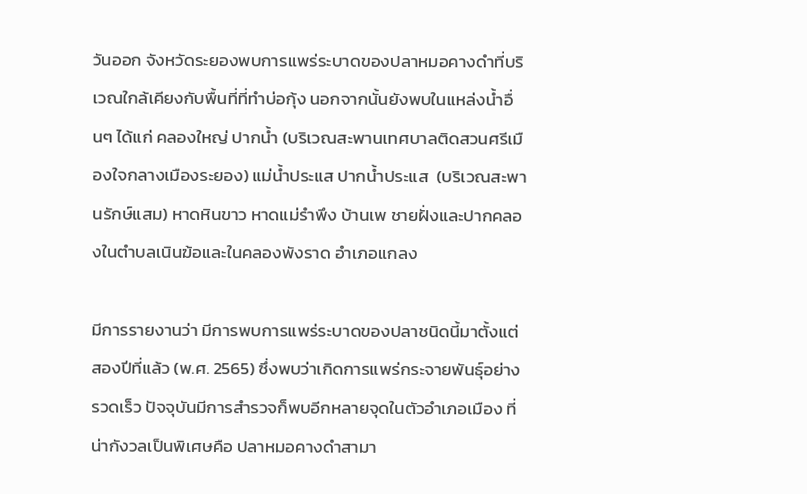วันออก จังหวัดระยองพบการแพร่ระบาดของปลาหมอคางดำที่บริเวณใกล้เคียงกับพื้นที่ที่ทำบ่อกุ้ง นอกจากนั้นยังพบในแหล่งน้ำอื่นๆ ได้แก่ คลองใหญ่ ปากน้ำ (บริเวณสะพานเทศบาลติดสวนศรีเมืองใจกลางเมืองระยอง) แม่น้ำประแส ปากน้ำประแส  (บริเวณสะพานรักษ์แสม) หาดหินขาว หาดแม่รำพึง บ้านเพ ชายฝั่งและปากคลองในตำบลเนินฆ้อและในคลองพังราด อำเภอแกลง

มีการรายงานว่า มีการพบการแพร่ระบาดของปลาชนิดนี้มาตั้งแต่สองปีที่แล้ว (พ.ศ. 2565) ซึ่งพบว่าเกิดการแพร่กระจายพันธุ์อย่างรวดเร็ว ปัจจุบันมีการสำรวจก็พบอีกหลายจุดในตัวอำเภอเมือง ที่น่ากังวลเป็นพิเศษคือ ปลาหมอคางดำสามา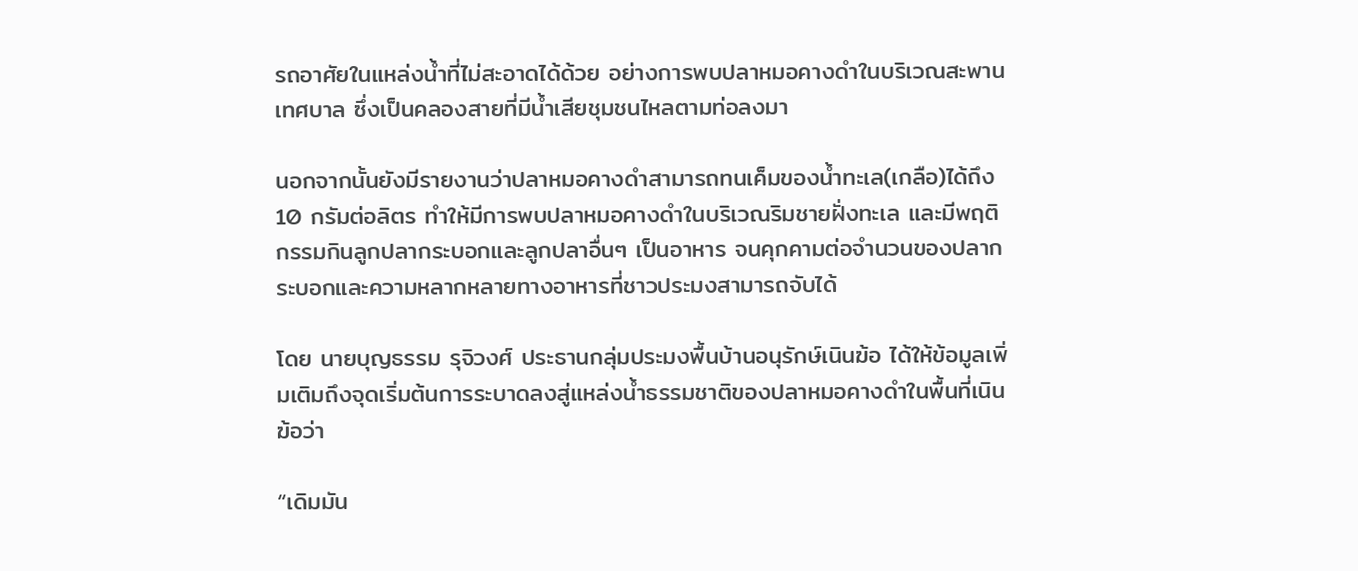รถอาศัยในแหล่งน้ำที่ไม่สะอาดได้ด้วย อย่างการพบปลาหมอคางดำในบริเวณสะพานเทศบาล ซึ่งเป็นคลองสายที่มีน้ำเสียชุมชนไหลตามท่อลงมา

นอกจากนั้นยังมีรายงานว่าปลาหมอคางดำสามารถทนเค็มของน้ำทะเล(เกลือ)ได้ถึง 10 กรัมต่อลิตร ทำให้มีการพบปลาหมอคางดำในบริเวณริมชายฝั่งทะเล และมีพฤติกรรมกินลูกปลากระบอกและลูกปลาอื่นๆ เป็นอาหาร จนคุกคามต่อจำนวนของปลากระบอกและความหลากหลายทางอาหารที่ชาวประมงสามารถจับได้

โดย นายบุญธรรม รุจิวงศ์ ประธานกลุ่มประมงพื้นบ้านอนุรักษ์เนินฆ้อ ได้ให้ข้อมูลเพิ่มเติมถึงจุดเริ่มต้นการระบาดลงสู่แหล่งน้ำธรรมชาติของปลาหมอคางดำในพื้นที่เนินฆ้อว่า

“เดิมมัน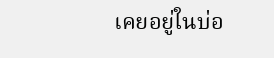เคยอยู่ในบ่อ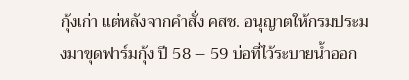กุ้งเก่า แต่หลังจากคำสั่ง คสช. อนุญาตให้กรมประมงมาขุดฟาร์มกุ้ง ปี 58 – 59 บ่อที่ไว้ระบายน้ำออก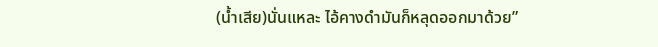(น้ำเสีย)นั่นแหละ ไอ้คางดำมันก็หลุดออกมาด้วย”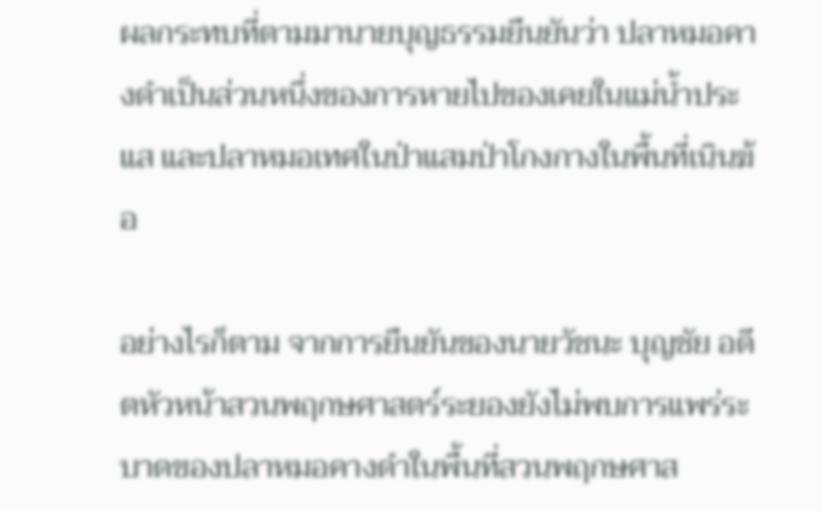ผลกระทบที่ตามมานายบุญธรรมยืนยันว่า ปลาหมอคางดำเป็นส่วนหนึ่งของการหายไปของเคยในแม่น้ำประแส และปลาหมอเทศในป่าแสมป่าโกงกางในพื้นที่เนินฆ้อ

อย่างไรก็ตาม จากการยืนยันของนายวัชนะ บุญชัย อดีตหัวหน้าสวนพฤกษศาสตร์ระยองยังไม่พบการแพร่ระบาดของปลาหมอคางดำในพื้นที่สวนพฤกษศาส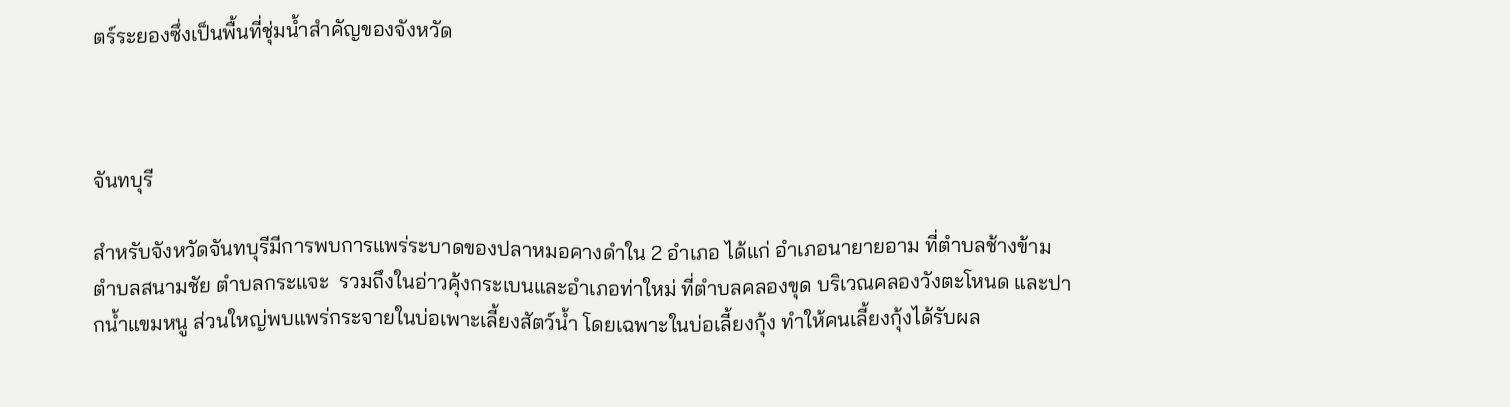ตร์ระยองซึ่งเป็นพื้นที่ชุ่มน้ำสำคัญของจังหวัด



จันทบุรี

สำหรับจังหวัดจันทบุรีมีการพบการแพร่ระบาดของปลาหมอคางดำใน 2 อำเภอ ได้แก่ อำเภอนายายอาม ที่ตำบลช้างข้าม ตำบลสนามชัย ตำบลกระแจะ  รวมถึงในอ่าวคุ้งกระเบนและอำเภอท่าใหม่ ที่ตำบลคลองขุด บริเวณคลองวังตะโหนด และปากน้ำแขมหนู ส่วนใหญ่พบแพร่กระจายในบ่อเพาะเลี้ยงสัตว์น้ำ โดยเฉพาะในบ่อเลี้ยงกุ้ง ทำให้คนเลี้ยงกุ้งได้รับผล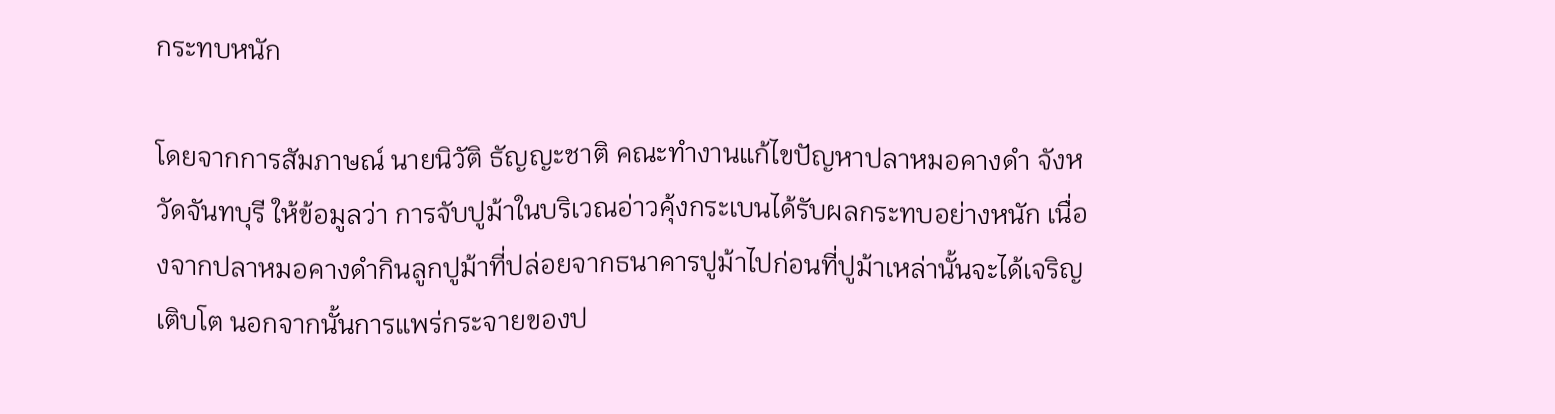กระทบหนัก

โดยจากการสัมภาษณ์ นายนิวัติ ธัญญะชาติ คณะทำงานแก้ไขปัญหาปลาหมอคางดำ จังหวัดจันทบุรี ให้ข้อมูลว่า การจับปูม้าในบริเวณอ่าวคุ้งกระเบนได้รับผลกระทบอย่างหนัก เนื่องจากปลาหมอคางดำกินลูกปูม้าที่ปล่อยจากธนาคารปูม้าไปก่อนที่ปูม้าเหล่านั้นจะได้เจริญเติบโต นอกจากนั้นการแพร่กระจายของป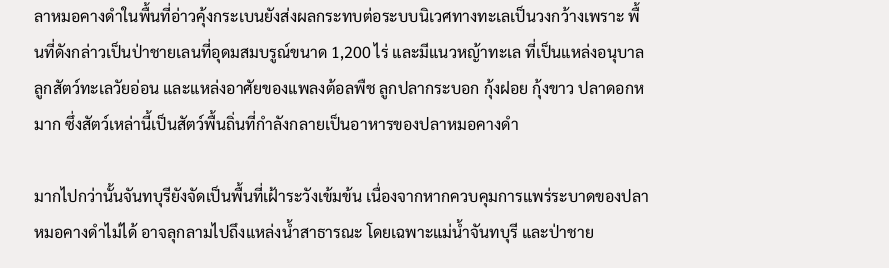ลาหมอคางดำในพื้นที่อ่าวคุ้งกระเบนยังส่งผลกระทบต่อระบบนิเวศทางทะเลเป็นวงกว้างเพราะ พื้นที่ดังกล่าวเป็นป่าชายเลนที่อุดมสมบรูณ์ขนาด 1,200 ไร่ และมีแนวหญ้าทะเล ที่เป็นแหล่งอนุบาลลูกสัตว์ทะเลวัยอ่อน และแหล่งอาศัยของแพลงต้อลพืช ลูกปลากระบอก กุ้งฝอย กุ้งขาว ปลาดอกหมาก ซึ่งสัตว์เหล่านี้เป็นสัตว์พื้นถิ่นที่กำลังกลายเป็นอาหารของปลาหมอคางดำ

มากไปกว่านั้นจันทบุรียังจัดเป็นพื้นที่เฝ้าระวังเข้มข้น เนื่องจากหากควบคุมการแพร่ระบาดของปลาหมอคางดำไม่ได้ อาจลุกลามไปถึงแหล่งน้ำสาธารณะ โดยเฉพาะแม่น้ำจันทบุรี และป่าชาย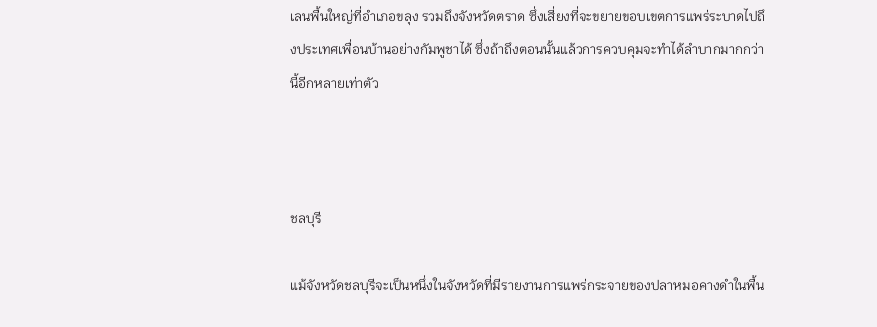เลนพื้นใหญ่ที่อำเภอขลุง รวมถึงจังหวัดตราด ซึ่งเสี่ยงที่จะขยายขอบเขตการแพร่ระบาดไปถึงประเทศเพื่อนบ้านอย่างกัมพูชาได้ ซึ่งถ้าถึงตอนนั้นแล้วการควบคุมจะทำได้ลำบากมากกว่านี้อีกหลายเท่าตัว



ชลบุรี

แม้จังหวัดชลบุรีจะเป็นหนึ่งในจังหวัดที่มีรายงานการแพร่กระจายของปลาหมอคางดำในพื้น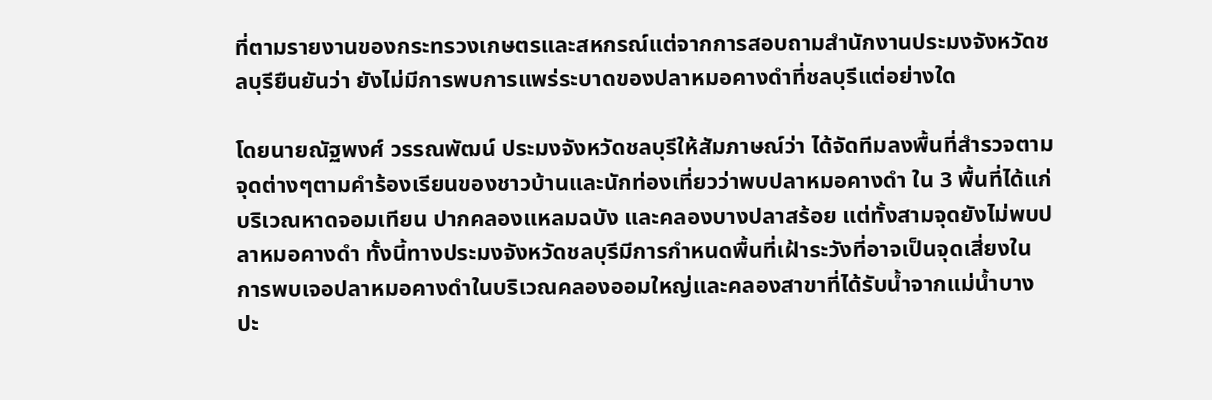ที่ตามรายงานของกระทรวงเกษตรและสหกรณ์แต่จากการสอบถามสำนักงานประมงจังหวัดชลบุรียืนยันว่า ยังไม่มีการพบการแพร่ระบาดของปลาหมอคางดำที่ชลบุรีแต่อย่างใด

โดยนายณัฐพงศ์ วรรณพัฒน์ ประมงจังหวัดชลบุรีให้สัมภาษณ์ว่า ได้จัดทีมลงพื้นที่สำรวจตามจุดต่างๆตามคำร้องเรียนของชาวบ้านและนักท่องเที่ยวว่าพบปลาหมอคางดำ ใน 3 พื้นที่ได้แก่ บริเวณหาดจอมเทียน ปากคลองแหลมฉบัง และคลองบางปลาสร้อย แต่ทั้งสามจุดยังไม่พบปลาหมอคางดำ ทั้งนี้ทางประมงจังหวัดชลบุรีมีการกำหนดพื้นที่เฝ้าระวังที่อาจเป็นจุดเสี่ยงในการพบเจอปลาหมอคางดำในบริเวณคลองออมใหญ่และคลองสาขาที่ได้รับน้ำจากแม่น้ำบางปะ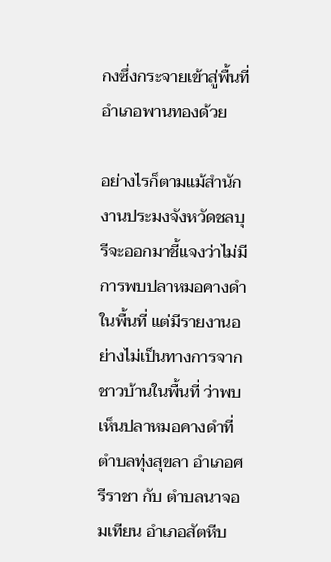กงซึ่งกระจายเข้าสู่พื้นที่อำเภอพานทองด้วย

อย่างไรก็ตามแม้สำนักงานประมงจังหวัดชลบุรีจะออกมาชี้แจงว่าไม่มีการพบปลาหมอคางดำในพื้นที่ แต่มีรายงานอย่างไม่เป็นทางการจากชาวบ้านในพื้นที่ ว่าพบเห็นปลาหมอคางดำที่ตำบลทุ่งสุขลา อำเภอศรีราชา กับ ตำบลนาจอมเทียน อำเภอสัตหีบ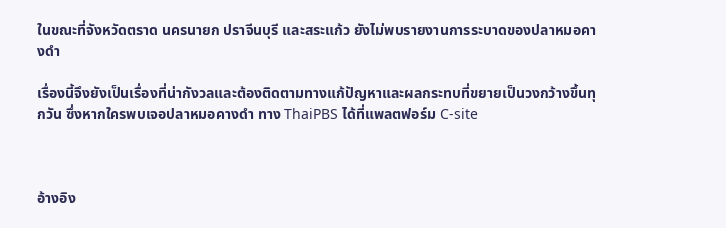ในขณะที่จังหวัดตราด นครนายก ปราจีนบุรี และสระแก้ว ยังไม่พบรายงานการระบาดของปลาหมอคางดำ

เรื่องนี้จึงยังเป็นเรื่องที่น่ากังวลและต้องติดตามทางแก้ปัญหาและผลกระทบที่ขยายเป็นวงกว้างขึ้นทุกวัน ซึ่งหากใครพบเจอปลาหมอคางดำ ทาง ThaiPBS ได้ที่แพลตฟอร์ม C-site



อ้างอิง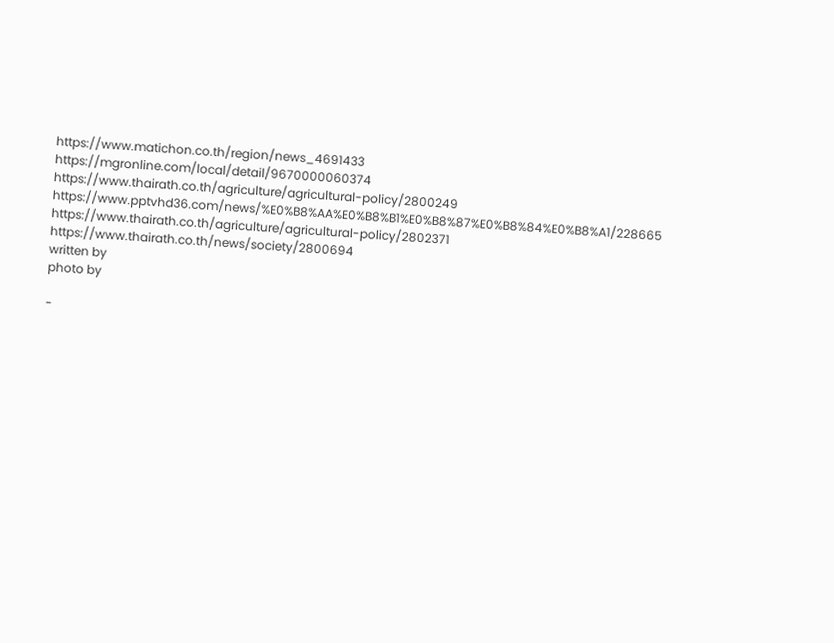https://www.matichon.co.th/region/news_4691433
https://mgronline.com/local/detail/9670000060374
https://www.thairath.co.th/agriculture/agricultural-policy/2800249
https://www.pptvhd36.com/news/%E0%B8%AA%E0%B8%B1%E0%B8%87%E0%B8%84%E0%B8%A1/228665
https://www.thairath.co.th/agriculture/agricultural-policy/2802371
https://www.thairath.co.th/news/society/2800694
written by
photo by

-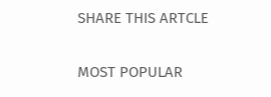SHARE THIS ARTCLE

MOST POPULAR